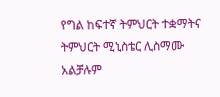የግል ከፍተኛ ትምህርት ተቋማትና ትምህርት ሚኒስቴር ሊስማሙ አልቻሉም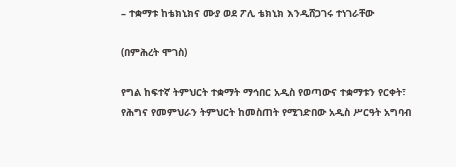– ተቋማቱ ከቴክኒክና ሙያ ወደ ፖሊ ቴክኒክ እንዲሸጋገሩ ተነገራቸው

(በምሕረት ሞገስ)

የግል ከፍተኛ ትምህርት ተቋማት ማኅበር አዲስ የወጣውና ተቋማቱን የርቀት፣ የሕግና የመምህራን ትምህርት ከመስጠት የሚገድበው አዲስ ሥርዓት አግባብ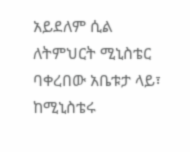አይደለም ሲል ለትምህርት ሚኒስቴር ባቀረበው አቤቱታ ላይ፣ ከሚኒስቴሩ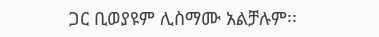ጋር ቢወያዩም ሊስማሙ አልቻሉም፡፡